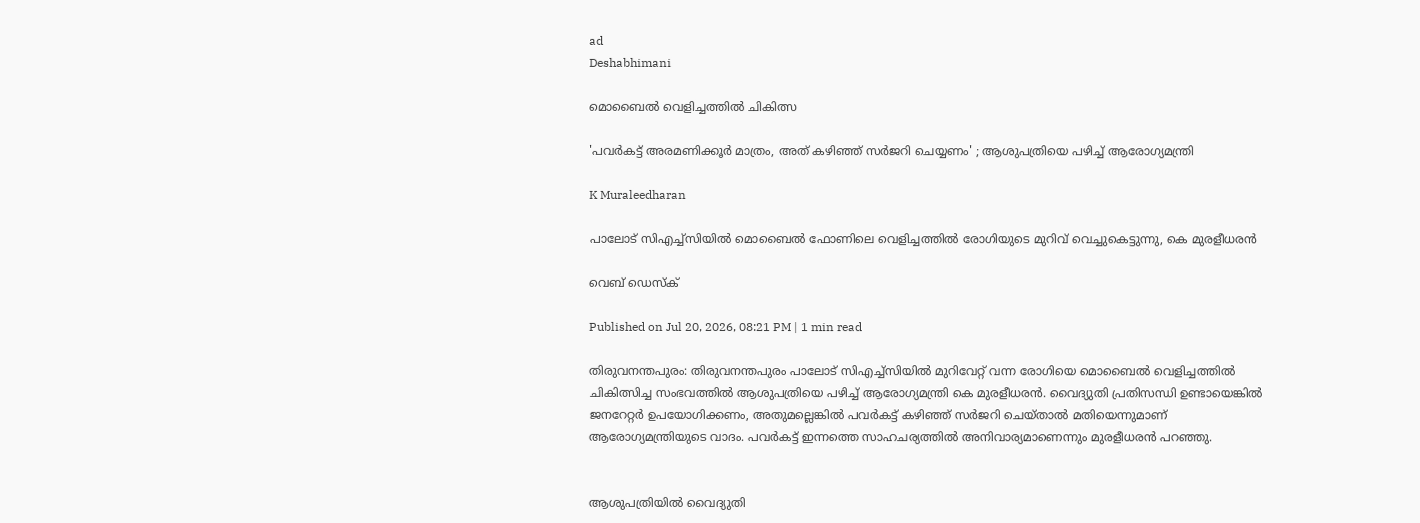ad
Deshabhimani

മൊബൈൽ വെളിച്ചത്തിൽ ചികിത്സ

'പവർകട്ട് അരമണിക്കൂർ മാത്രം, അത് കഴിഞ്ഞ് സർജറി ചെയ്യണം' ; ആശുപത്രിയെ പഴിച്ച് ആരോഗ്യമന്ത്രി

K Muraleedharan

പാലോട് സിഎച്ച്‍സിയിൽ മൊബൈൽ ഫോണിലെ വെളിച്ചത്തിൽ രോഗിയുടെ മുറിവ് വെച്ചുകെട്ടുന്നു, കെ മുരളീധരൻ

വെബ് ഡെസ്ക്

Published on Jul 20, 2026, 08:21 PM | 1 min read

തിരുവനന്തപുരം: തിരുവനന്തപുരം പാലോട് സിഎച്ച്‍സിയിൽ മുറിവേറ്റ് വന്ന രോഗിയെ മൊബൈൽ വെളിച്ചത്തിൽ ചികിത്സിച്ച സംഭവത്തിൽ ആശുപത്രിയെ പഴിച്ച് ആരോഗ്യമന്ത്രി കെ മുരളീധരൻ. വൈദ്യുതി പ്രതിസന്ധി ഉണ്ടായെങ്കില്‍ ജനറേറ്റര്‍ ഉപയോഗിക്കണം, അതുമല്ലെങ്കിൽ പവർകട്ട് കഴിഞ്ഞ് സർജറി ചെയ്താൽ മതിയെന്നുമാണ് ആരോഗ്യമന്ത്രിയുടെ വാദം. പവര്‍കട്ട് ഇന്നത്തെ സാഹചര്യത്തില്‍ അനിവാര്യമാണെന്നും മുരളീധരന്‍ പറഞ്ഞു.


ആശുപത്രിയിൽ വൈദ്യുതി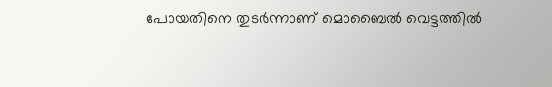പോയതിനെ തുടർന്നാണ് മൊബൈൽ വെട്ടത്തിൽ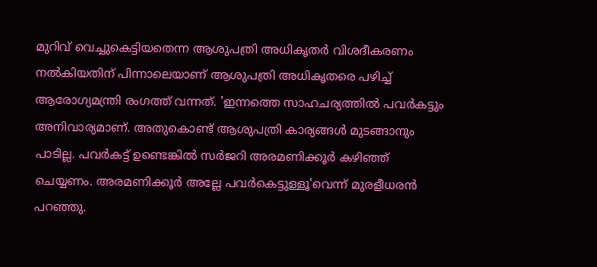മുറിവ് വെച്ചുകെട്ടിയതെന്ന ആശുപത്രി അധികൃതർ വിശദീകരണം നൽകിയതിന് പിന്നാലെയാണ് ആശുപത്രി അധികൃതരെ പഴിച്ച് ആരോഗ്യമന്ത്രി രംഗത്ത് വന്നത്. 'ഇന്നത്തെ സാഹചര്യത്തിൽ പവർകട്ടും അനിവാര്യമാണ്. അതുകൊണ്ട് ആശുപത്രി കാര്യങ്ങൾ മുടങ്ങാനും പാടില്ല. പവർകട്ട് ഉണ്ടെങ്കിൽ സർജറി അരമണിക്കൂർ കഴിഞ്ഞ് ചെയ്യണം. അരമണിക്കൂർ അല്ലേ പവർകെട്ടുള്ളൂ'വെന്ന് മുരളീധരൻ പറഞ്ഞു.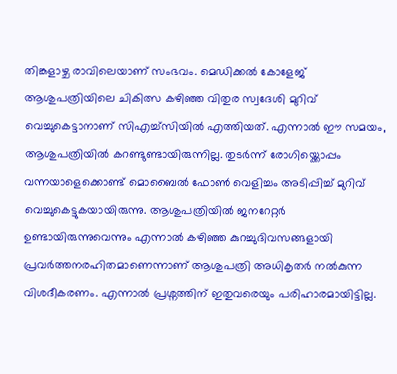തിങ്കളാഴ്ച രാവിലെയാണ് സംഭവം. മെഡിക്കൽ കോളേജ് ആശുപത്രിയിലെ ചികിത്സ കഴിഞ്ഞ വിതുര സ്വദേശി മുറിവ് വെച്ചുകെട്ടാനാണ് സിഎച്ച്‍സിയിൽ എത്തിയത്. എന്നാൽ ഈ സമയം, ആശുപത്രിയിൽ കറണ്ടുണ്ടായിരുന്നില്ല. തുടർന്ന് രോഗിയ്ക്കൊപ്പം വന്നയാളെക്കൊണ്ട് മൊബൈൽ ഫോൺ വെളിച്ചം അടിപ്പിച്ച് മുറിവ് വെച്ചുകെട്ടുകയായിരുന്നു. ആശുപത്രിയിൽ ജനറേറ്റർ ഉണ്ടായിരുന്നുവെന്നും എന്നാൽ കഴിഞ്ഞ കുറച്ചുദിവസങ്ങളായി പ്രവർത്തനരഹിതമാണെന്നാണ് ആശുപത്രി അധികൃതർ നൽകുന്ന വിശദീകരണം. എന്നാൽ പ്രശ്നത്തിന് ഇതുവരെയും പരിഹാരമായിട്ടില്ല.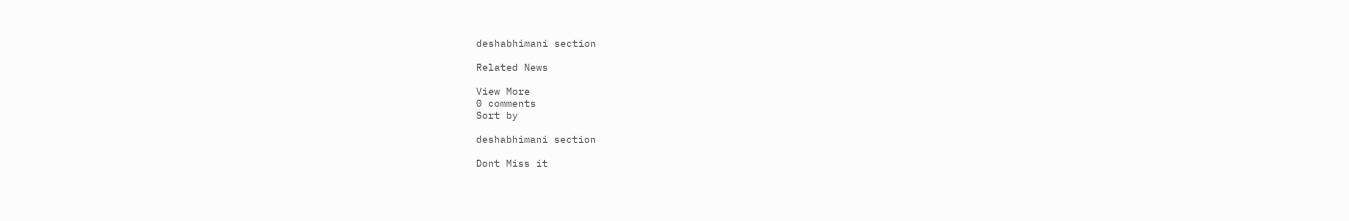deshabhimani section

Related News

View More
0 comments
Sort by

deshabhimani section

Dont Miss it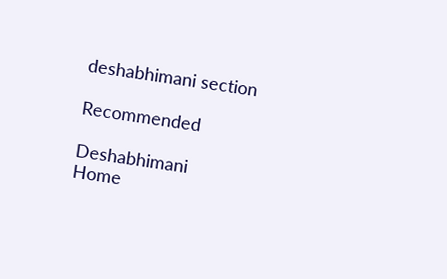deshabhimani section

Recommended

Deshabhimani
Home